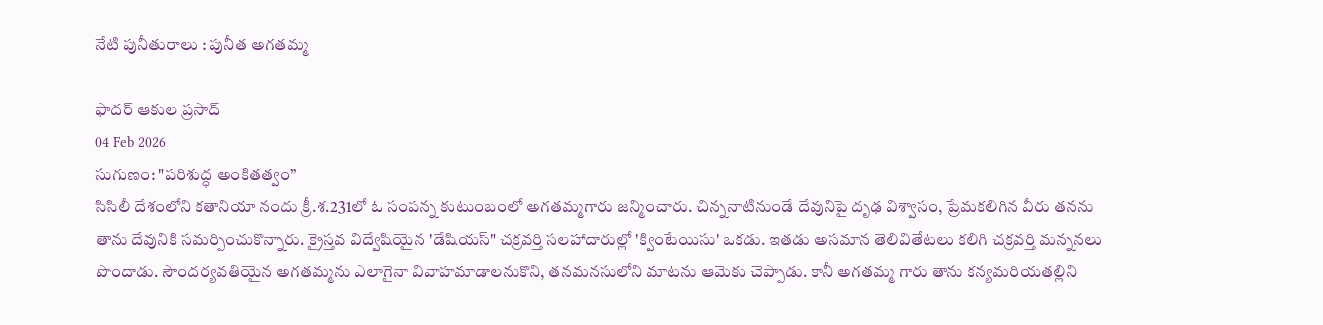నేటి పునీతురాలు : పునీత అగతమ్మ

ఫాదర్ ఆకుల ప్రసాద్
04 Feb 2026
సుగుణం: "పరిశుద్ధ అంకితత్వం”
సిసిలీ దేశంలోని కతానియా నందు క్రీ.శ.231లో ఓ సంపన్న కుటుంబంలో అగతమ్మగారు జన్మించారు. చిన్ననాటినుండే దేవునిపై దృఢ విశ్వాసం, ప్రేమకలిగిన వీరు తనను తాను దేవునికి సమర్పించుకొన్నారు. క్రైస్తవ విద్వేషియైన 'డేషియస్" చక్రవర్తి సలహాదారుల్లో 'క్వింటేయిసు' ఒకడు. ఇతడు అసమాన తెలివితేటలు కలిగి చక్రవర్తి మన్ననలు పొందాడు. సౌందర్యవతియైన అగతమ్మను ఎలాగైనా వివాహమాడాలనుకొని, తనమనసులోని మాటను ఆమెకు చెప్పాడు. కానీ అగతమ్మ గారు తాను కన్యమరియతల్లిని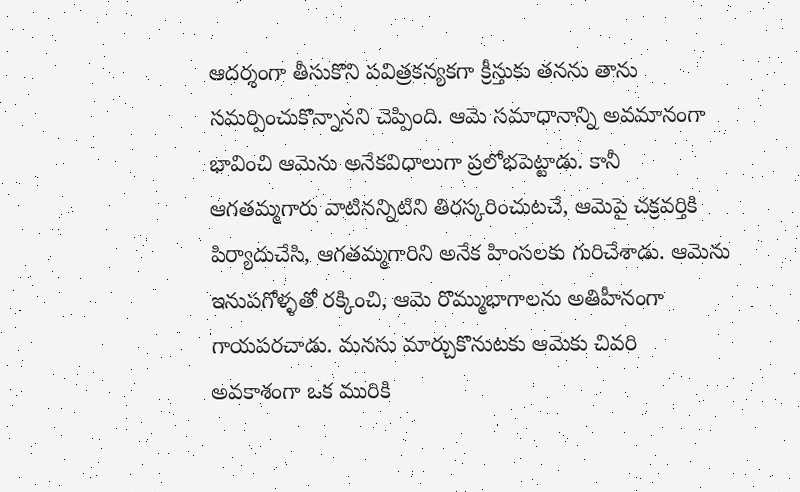ఆదర్శంగా తీసుకొని పవిత్రకన్యకగా క్రీస్తుకు తనను తాను సమర్పించుకొన్నానని చెప్పింది. ఆమె సమాధానాన్ని అవమానంగా భావించి ఆమెను అనేకవిధాలుగా ప్రలోభపెట్టాడు. కానీ ఆగతమ్మగారు వాటినన్నిటిని తిరస్కరించుటచే, ఆమెపై చక్రవర్తికి పిర్యాదుచేసి, ఆగతమ్మగారిని అనేక హింసలకు గురిచేశాడు. ఆమెను ఇనుపగోళ్ళతో రక్కించి, ఆమె రొమ్ముభాగాలను అతిహీనంగా గాయపరచాడు. మనసు మార్చుకొనుటకు ఆమెకు చివరి అవకాశంగా ఒక మురికి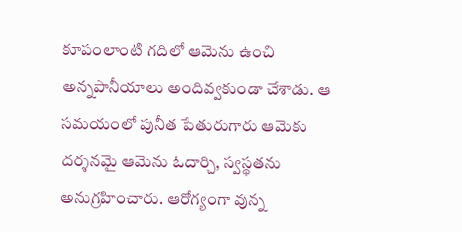కూపంలాంటి గదిలో ఆమెను ఉంచి అన్నపానీయాలు అందివ్వకుండా చేశాడు. ఆ సమయంలో పునీత పేతురుగారు ఆమెకు దర్శనమై ఆమెను ఓదార్చి, స్వస్థతను అనుగ్రహించారు. ఆరోగ్యంగా వున్న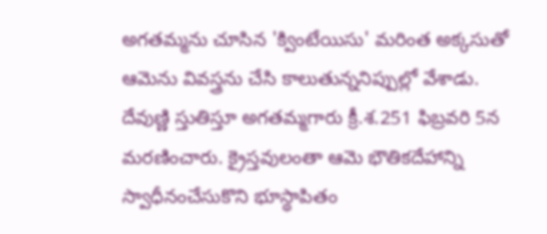అగతమ్మను చూసిన 'క్వింటేయిసు' మరింత అక్కసుతో ఆమెను వివస్త్రను చేసి కాలుతున్ననిప్పుల్లో వేశాడు. దేవుణ్ణి స్తుతిస్తూ అగతమ్మగారు క్రీ.శ.251 ఫిబ్రవరి 5న మరణించారు. క్రైస్తవులంతా ఆమె భౌతికదేహాన్ని స్వాధీనంచేసుకొని భూస్థాపితం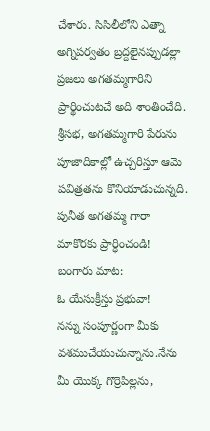చేశారు. సిసిలీలోని ఎత్నా అగ్నిపర్వతం బ్రద్దలైనప్పుడల్లా ప్రజలు అగతమ్మగారిని ప్రార్థించుటచే అది శాంతించేది. శ్రీసభ, అగతమ్మగారి పేరును పూజాదికాల్లో ఉచ్చరిస్తూ ఆమె పవిత్రతను కొనియాడుచున్నది.
పునీత అగతమ్మ గారా మాకొరకు ప్రార్ధించండి!
బంగారు మాట:
ఓ యేసుక్రీస్తు ప్రభువా!
నన్ను సంపూర్ణంగా మీకు
వశముచేయుచున్నాను.నేను
మీ యొక్క గొర్రెపిల్లను,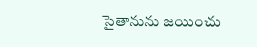సైతానును జయించు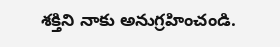శక్తిని నాకు అనుగ్రహించండి.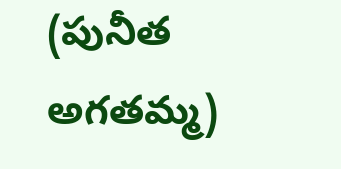(పునీత అగతమ్మ)